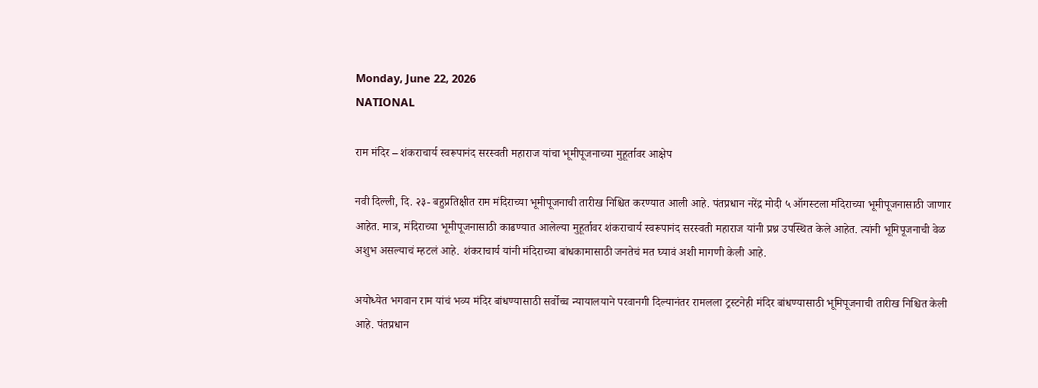Monday, June 22, 2026
NATIONAL

राम मंदिर – शंकराचार्य स्वरूपानंद सरस्वती महाराज यांचा भूमीपूजनाच्या मुहूर्तावर आक्षेप

नवी दिल्ली, दि. २३- बहुप्रतिक्षीत राम मंदिराच्या भूमीपूजनाची तारीख निश्चित करण्यात आली आहे. पंतप्रधान नरेंद्र मोदी ५ ऑगस्टला मंदिराच्या भूमीपूजनासाठी जाणार आहेत. मात्र, मंदिराच्या भूमीपूजनासाठी काढण्यात आलेल्या मुहूर्तावर शंकराचार्य स्वरूपानंद सरस्वती महाराज यांनी प्रश्न उपस्थित केले आहेत. त्यांनी भूमिपूजनाची वेळ अशुभ असल्याचं म्हटलं आहे. शंकराचार्य यांनी मंदिराच्या बांधकामासाठी जनतेचं मत घ्यावं अशी मागणी केली आहे.

अयोध्येत भगवान राम यांचं भव्य मंदिर बांधण्यासाठी सर्वोच्च न्यायालयाने परवानगी दिल्यानंतर रामलला ट्रस्टनेही मंदिर बांधण्यासाठी भूमिपूजनाची तारीख निश्चित केली आहे. पंतप्रधान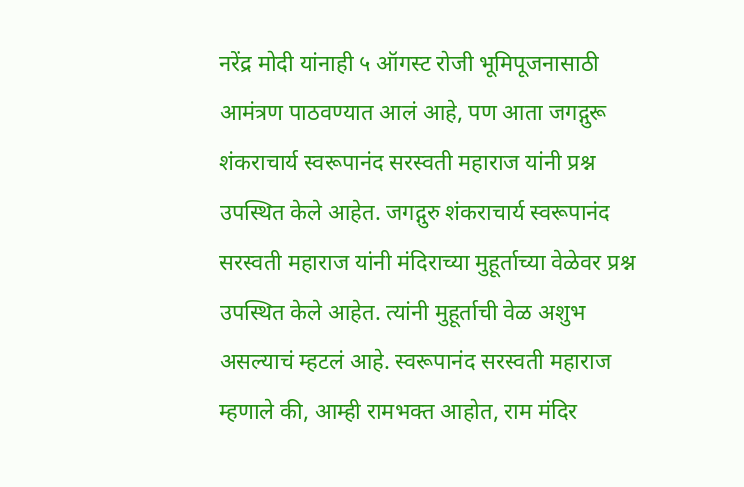नरेंद्र मोदी यांनाही ५ ऑगस्ट रोजी भूमिपूजनासाठी आमंत्रण पाठवण्यात आलं आहे, पण आता जगद्गुरू शंकराचार्य स्वरूपानंद सरस्वती महाराज यांनी प्रश्न उपस्थित केले आहेत. जगद्गुरु शंकराचार्य स्वरूपानंद सरस्वती महाराज यांनी मंदिराच्या मुहूर्ताच्या वेळेवर प्रश्न उपस्थित केले आहेत. त्यांनी मुहूर्ताची वेळ अशुभ असल्याचं म्हटलं आहे. स्वरूपानंद सरस्वती महाराज म्हणाले की, आम्ही रामभक्त आहोत, राम मंदिर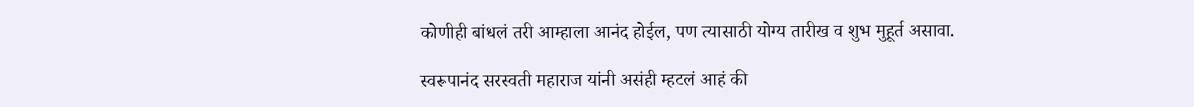कोणीही बांधलं तरी आम्हाला आनंद होईल, पण त्यासाठी योग्य तारीख व शुभ मुहूर्त असावा.

स्वरूपानंद सरस्वती महाराज यांनी असंही म्हटलं आहं की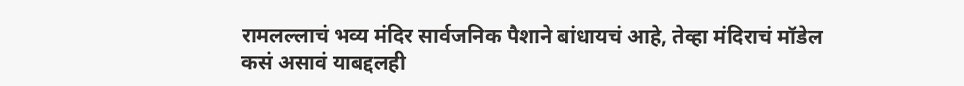रामलल्लाचं भव्य मंदिर सार्वजनिक पैशाने बांधायचं आहे, तेव्हा मंदिराचं मॉडेल कसं असावं याबद्दलही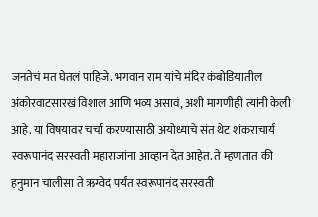जनतेचं मत घेतलं पाहिजे. भगवान राम यांचे मंदिर कंबोडियातील अंकोरवाटसारखं विशाल आणि भव्य असावं, अशी मागणीही त्यांनी केली आहे. या विषयावर चर्चा करण्यासाठी अयोध्याचे संत थेट शंकराचार्य स्वरूपानंद सरस्वती महाराजांना आव्हान देत आहेत. ते म्हणतात की हनुमान चालीसा ते ऋग्वेद पर्यंत स्वरूपानंद सरस्वती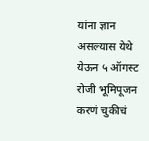यांना ज्ञान असल्यास येथे येऊन ५ ऑगस्ट रोजी भूमिपूजन करणं चुकीचं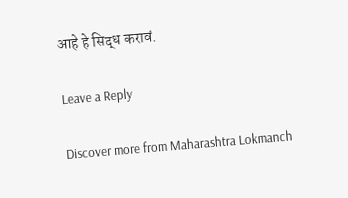आहे हे सिद्ध करावं.

Leave a Reply

Discover more from Maharashtra Lokmanch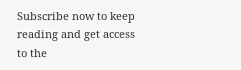Subscribe now to keep reading and get access to the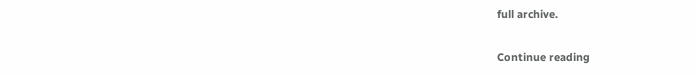full archive.

Continue reading